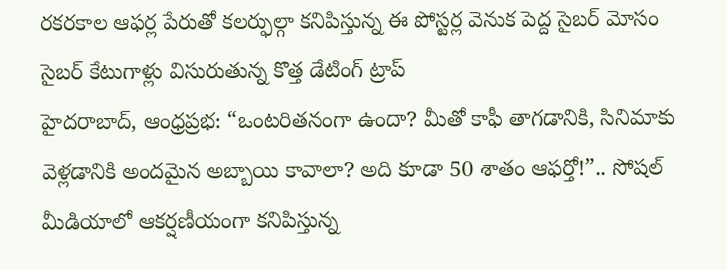రకరకాల ఆఫర్ల పేరుతో కలర్ఫుల్గా కనిపిస్తున్న ఈ పోస్టర్ల వెనుక పెద్ద సైబర్ మోసం
సైబర్ కేటుగాళ్లు విసురుతున్న కొత్త డేటింగ్ ట్రాప్
హైదరాబాద్, ఆంధ్రప్రభ: “ఒంటరితనంగా ఉందా? మీతో కాఫీ తాగడానికి, సినిమాకు వెళ్లడానికి అందమైన అబ్బాయి కావాలా? అది కూడా 50 శాతం ఆఫర్తో!”.. సోషల్ మీడియాలో ఆకర్షణీయంగా కనిపిస్తున్న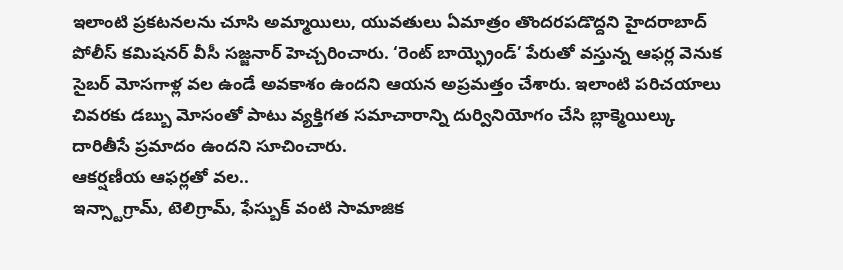ఇలాంటి ప్రకటనలను చూసి అమ్మాయిలు, యువతులు ఏమాత్రం తొందరపడొద్దని హైదరాబాద్ పోలీస్ కమిషనర్ వీసీ సజ్జనార్ హెచ్చరించారు. ‘రెంట్ బాయ్ఫ్రెండ్’ పేరుతో వస్తున్న ఆఫర్ల వెనుక సైబర్ మోసగాళ్ల వల ఉండే అవకాశం ఉందని ఆయన అప్రమత్తం చేశారు. ఇలాంటి పరిచయాలు చివరకు డబ్బు మోసంతో పాటు వ్యక్తిగత సమాచారాన్ని దుర్వినియోగం చేసి బ్లాక్మెయిల్కు దారితీసే ప్రమాదం ఉందని సూచించారు.
ఆకర్షణీయ ఆఫర్లతో వల..
ఇన్స్టాగ్రామ్, టెలిగ్రామ్, ఫేస్బుక్ వంటి సామాజిక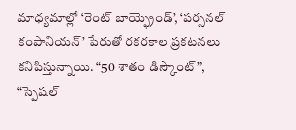మాధ్యమాల్లో ‘రెంట్ బాయ్ఫ్రెండ్’, ‘పర్సనల్ కంపానియన్’ పేరుతో రకరకాల ప్రకటనలు కనిపిస్తున్నాయి. “50 శాతం డిస్కౌంట్”, “స్పెషల్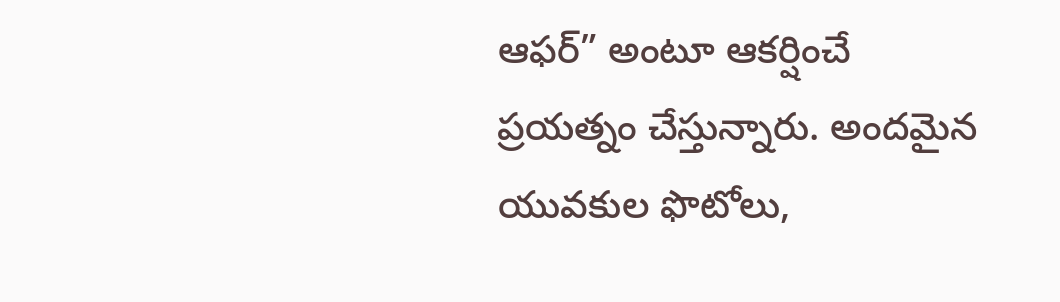ఆఫర్” అంటూ ఆకర్షించే ప్రయత్నం చేస్తున్నారు. అందమైన యువకుల ఫొటోలు,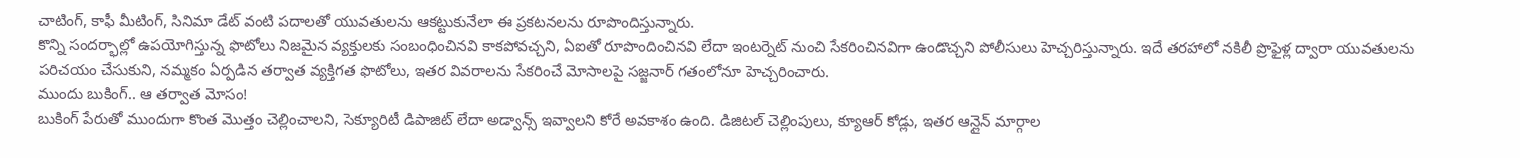చాటింగ్, కాఫీ మీటింగ్, సినిమా డేట్ వంటి పదాలతో యువతులను ఆకట్టుకునేలా ఈ ప్రకటనలను రూపొందిస్తున్నారు.
కొన్ని సందర్భాల్లో ఉపయోగిస్తున్న ఫొటోలు నిజమైన వ్యక్తులకు సంబంధించినవి కాకపోవచ్చని, ఏఐతో రూపొందించినవి లేదా ఇంటర్నెట్ నుంచి సేకరించినవిగా ఉండొచ్చని పోలీసులు హెచ్చరిస్తున్నారు. ఇదే తరహాలో నకిలీ ప్రొఫైళ్ల ద్వారా యువతులను పరిచయం చేసుకుని, నమ్మకం ఏర్పడిన తర్వాత వ్యక్తిగత ఫొటోలు, ఇతర వివరాలను సేకరించే మోసాలపై సజ్జనార్ గతంలోనూ హెచ్చరించారు.
ముందు బుకింగ్.. ఆ తర్వాత మోసం!
బుకింగ్ పేరుతో ముందుగా కొంత మొత్తం చెల్లించాలని, సెక్యూరిటీ డిపాజిట్ లేదా అడ్వాన్స్ ఇవ్వాలని కోరే అవకాశం ఉంది. డిజిటల్ చెల్లింపులు, క్యూఆర్ కోడ్లు, ఇతర ఆన్లైన్ మార్గాల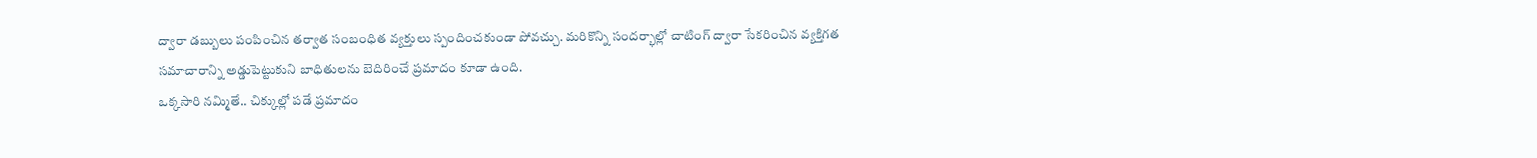ద్వారా డబ్బులు పంపించిన తర్వాత సంబంధిత వ్యక్తులు స్పందించకుండా పోవచ్చు. మరికొన్ని సందర్భాల్లో చాటింగ్ ద్వారా సేకరించిన వ్యక్తిగత సమాచారాన్ని అడ్డుపెట్టుకుని బాధితులను బెదిరించే ప్రమాదం కూడా ఉంది.
ఒక్కసారి నమ్మితే.. చిక్కుల్లో పడే ప్రమాదం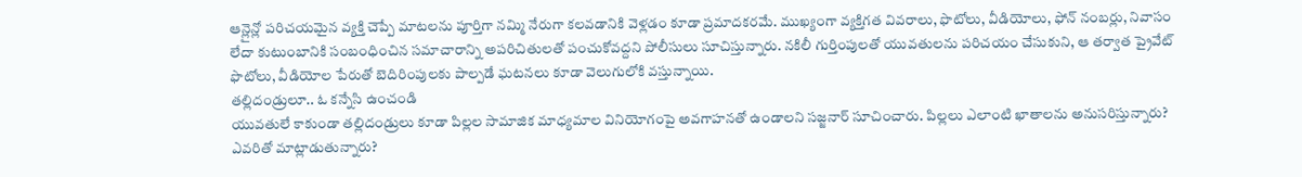ఆన్లైన్లో పరిచయమైన వ్యక్తి చెప్పే మాటలను పూర్తిగా నమ్మి నేరుగా కలవడానికి వెళ్లడం కూడా ప్రమాదకరమే. ముఖ్యంగా వ్యక్తిగత వివరాలు, ఫొటోలు, వీడియోలు, ఫోన్ నంబర్లు, నివాసం లేదా కుటుంబానికి సంబంధించిన సమాచారాన్ని అపరిచితులతో పంచుకోవద్దని పోలీసులు సూచిస్తున్నారు. నకిలీ గుర్తింపులతో యువతులను పరిచయం చేసుకుని, ఆ తర్వాత ప్రైవేట్ ఫొటోలు, వీడియోల పేరుతో బెదిరింపులకు పాల్పడే ఘటనలు కూడా వెలుగులోకి వస్తున్నాయి.
తల్లిదండ్రులూ.. ఓ కన్నేసి ఉంచండి
యువతులే కాకుండా తల్లిదండ్రులు కూడా పిల్లల సామాజిక మాధ్యమాల వినియోగంపై అవగాహనతో ఉండాలని సజ్జనార్ సూచించారు. పిల్లలు ఎలాంటి ఖాతాలను అనుసరిస్తున్నారు? ఎవరితో మాట్లాడుతున్నారు?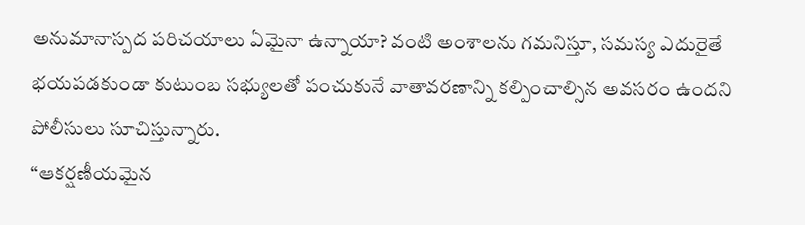అనుమానాస్పద పరిచయాలు ఏమైనా ఉన్నాయా? వంటి అంశాలను గమనిస్తూ, సమస్య ఎదురైతే భయపడకుండా కుటుంబ సభ్యులతో పంచుకునే వాతావరణాన్ని కల్పించాల్సిన అవసరం ఉందని పోలీసులు సూచిస్తున్నారు.
“ఆకర్షణీయమైన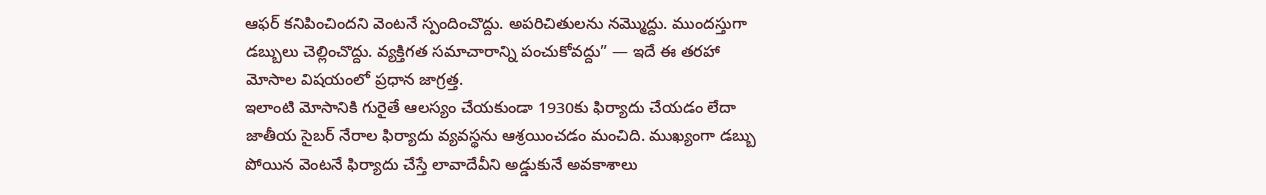ఆఫర్ కనిపించిందని వెంటనే స్పందించొద్దు. అపరిచితులను నమ్మొద్దు. ముందస్తుగా డబ్బులు చెల్లించొద్దు. వ్యక్తిగత సమాచారాన్ని పంచుకోవద్దు” — ఇదే ఈ తరహా మోసాల విషయంలో ప్రధాన జాగ్రత్త.
ఇలాంటి మోసానికి గురైతే ఆలస్యం చేయకుండా 1930కు ఫిర్యాదు చేయడం లేదా జాతీయ సైబర్ నేరాల ఫిర్యాదు వ్యవస్థను ఆశ్రయించడం మంచిది. ముఖ్యంగా డబ్బు పోయిన వెంటనే ఫిర్యాదు చేస్తే లావాదేవీని అడ్డుకునే అవకాశాలు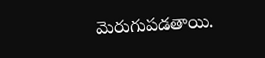మెరుగుపడతాయి.